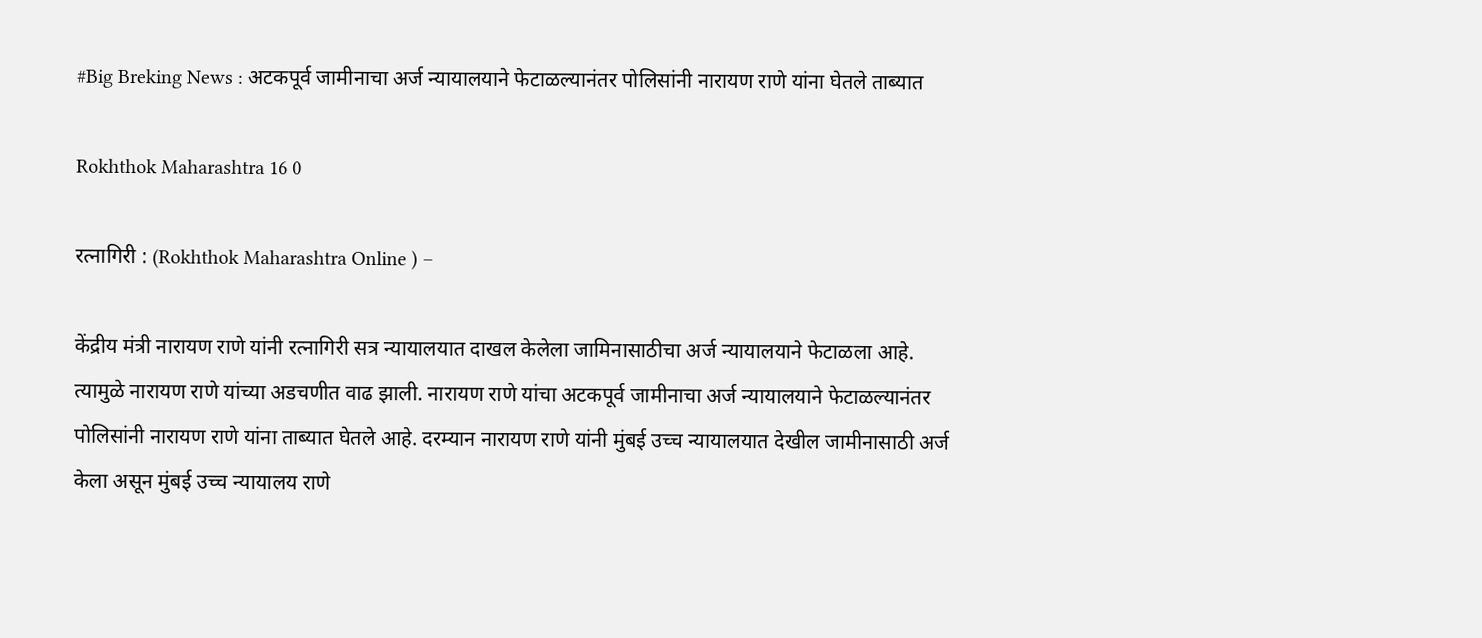#Big Breking News : अटकपूर्व जामीनाचा अर्ज न्यायालयाने फेटाळल्यानंतर पोलिसांनी नारायण राणे यांना घेतले ताब्यात

Rokhthok Maharashtra 16 0

रत्नागिरी : (Rokhthok Maharashtra Online ) –

केंद्रीय मंत्री नारायण राणे यांनी रत्नागिरी सत्र न्यायालयात दाखल केलेला जामिनासाठीचा अर्ज न्यायालयाने फेटाळला आहे. त्यामुळे नारायण राणे यांच्या अडचणीत वाढ झाली. नारायण राणे यांचा अटकपूर्व जामीनाचा अर्ज न्यायालयाने फेटाळल्यानंतर पोलिसांनी नारायण राणे यांना ताब्यात घेतले आहे. दरम्यान नारायण राणे यांनी मुंबई उच्च न्यायालयात देखील जामीनासाठी अर्ज केला असून मुंबई उच्च न्यायालय राणे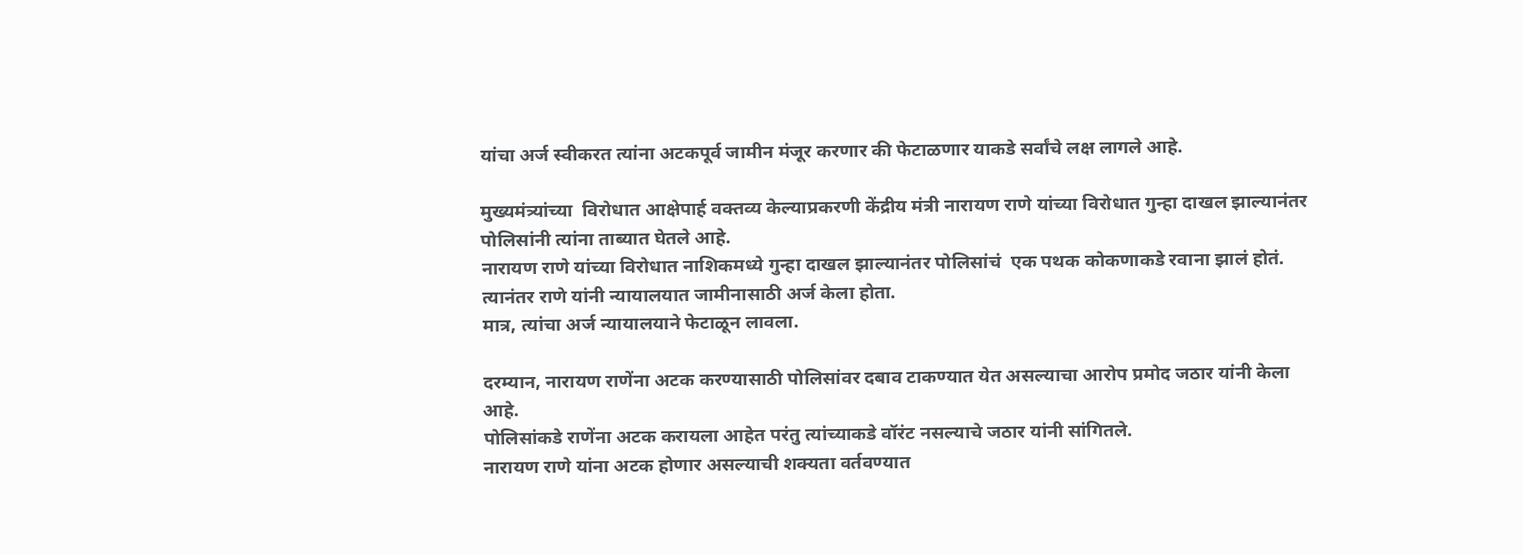यांचा अर्ज स्वीकरत त्यांना अटकपूर्व जामीन मंजूर करणार की फेटाळणार याकडे सर्वांचे लक्ष लागले आहे.

मुख्यमंत्र्यांच्या  विरोधात आक्षेपार्ह वक्तव्य केल्याप्रकरणी केंद्रीय मंत्री नारायण राणे यांच्या विरोधात गुन्हा दाखल झाल्यानंतर पोलिसांनी त्यांना ताब्यात घेतले आहे.
नारायण राणे यांच्या विरोधात नाशिकमध्ये गुन्हा दाखल झाल्यानंतर पोलिसांचं  एक पथक कोकणाकडे रवाना झालं होतं.
त्यानंतर राणे यांनी न्यायालयात जामीनासाठी अर्ज केला होता.
मात्र, त्यांचा अर्ज न्यायालयाने फेटाळून लावला.

दरम्यान, नारायण राणेंना अटक करण्यासाठी पोलिसांवर दबाव टाकण्यात येत असल्याचा आरोप प्रमोद जठार यांनी केला आहे.
पोलिसांकडे राणेंना अटक करायला आहेत परंतु त्यांच्याकडे वॉरंट नसल्याचे जठार यांनी सांगितले.
नारायण राणे यांना अटक होणार असल्याची शक्यता वर्तवण्यात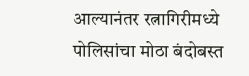आल्यानंतर रत्नागिरीमध्ये पोलिसांचा मोठा बंदोबस्त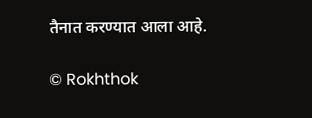तैनात करण्यात आला आहे.

© Rokhthok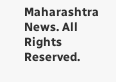Maharashtra News. All Rights Reserved.